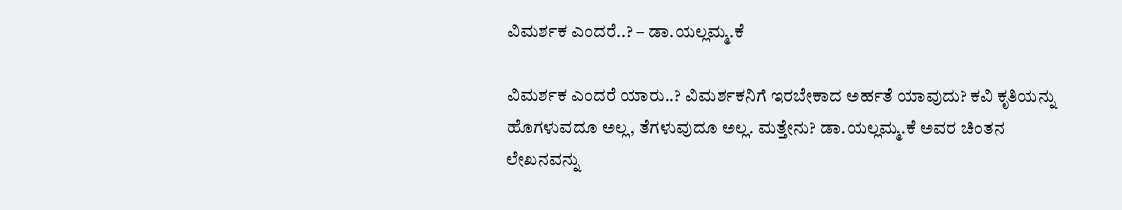ವಿಮರ್ಶಕ ಎಂದರೆ..? – ಡಾ.ಯಲ್ಲಮ್ಮ.ಕೆ

ವಿಮರ್ಶಕ ಎಂದರೆ ಯಾರು..? ವಿಮರ್ಶಕನಿಗೆ ಇರಬೇಕಾದ ಅರ್ಹತೆ ಯಾವುದು? ಕವಿ ಕೃತಿಯನ್ನು ಹೊಗಳುವದೂ ಅಲ್ಲ, ತೆಗಳುವುದೂ ಅಲ್ಲ. ಮತ್ತೇನು? ಡಾ.ಯಲ್ಲಮ್ಮ.ಕೆ ಅವರ ಚಿಂತನ ಲೇಖನವನ್ನು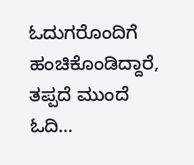ಓದುಗರೊಂದಿಗೆ ಹಂಚಿಕೊಂಡಿದ್ದಾರೆ, ತಪ್ಪದೆ ಮುಂದೆ ಓದಿ…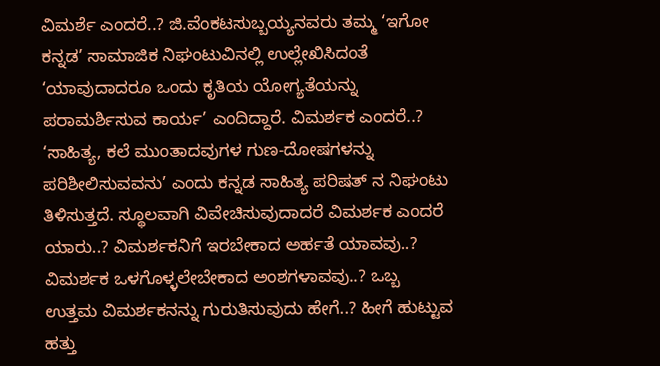ವಿಮರ್ಶೆ ಎಂದರೆ..? ಜಿ.ವೆಂಕಟಸುಬ್ಬಯ್ಯನವರು ತಮ್ಮ ‘ಇಗೋ ಕನ್ನಡ’ ಸಾಮಾಜಿಕ ನಿಘಂಟುವಿನಲ್ಲಿ ಉಲ್ಲೇಖಿಸಿದಂತೆ ‘ಯಾವುದಾದರೂ ಒಂದು ಕೃತಿಯ ಯೋಗ್ಯತೆಯನ್ನು ಪರಾಮರ್ಶಿಸುವ ಕಾರ್ಯ’ ಎಂದಿದ್ದಾರೆ. ವಿಮರ್ಶಕ ಎಂದರೆ..? ‘ಸಾಹಿತ್ಯ, ಕಲೆ ಮುಂತಾದವುಗಳ ಗುಣ-ದೋಷಗಳನ್ನು ಪರಿಶೀಲಿಸುವವನು’ ಎಂದು ಕನ್ನಡ ಸಾಹಿತ್ಯ ಪರಿಷತ್ ನ ನಿಘಂಟು ತಿಳಿಸುತ್ತದೆ. ಸ್ಥೂಲವಾಗಿ ವಿವೇಚಿಸುವುದಾದರೆ ವಿಮರ್ಶಕ ಎಂದರೆ ಯಾರು..? ವಿಮರ್ಶಕನಿಗೆ ಇರಬೇಕಾದ ಅರ್ಹತೆ ಯಾವವು..? ವಿಮರ್ಶಕ ಒಳಗೊಳ್ಳಲೇಬೇಕಾದ ಅಂಶಗಳಾವವು..? ಒಬ್ಬ ಉತ್ತಮ ವಿಮರ್ಶಕನನ್ನು ಗುರುತಿಸುವುದು ಹೇಗೆ..? ಹೀಗೆ ಹುಟ್ಟುವ ಹತ್ತು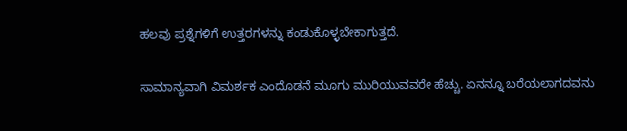ಹಲವು ಪ್ರಶ್ನೆಗಳಿಗೆ ಉತ್ತರಗಳನ್ನು ಕಂಡುಕೊಳ್ಳಬೇಕಾಗುತ್ತದೆ.

ಸಾಮಾನ್ಯವಾಗಿ ವಿಮರ್ಶಕ ಎಂದೊಡನೆ ಮೂಗು ಮುರಿಯುವವರೇ ಹೆಚ್ಚು. ಏನನ್ನೂ ಬರೆಯಲಾಗದವನು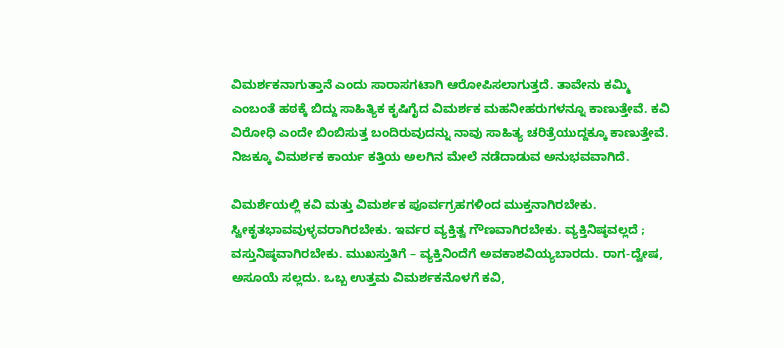ವಿಮರ್ಶಕನಾಗುತ್ತಾನೆ ಎಂದು ಸಾರಾಸಗಟಾಗಿ ಆರೋಪಿಸಲಾಗುತ್ತದೆ. ತಾವೇನು ಕಮ್ಮಿ ಎಂಬಂತೆ ಹಠಕ್ಕೆ ಬಿದ್ದು ಸಾಹಿತ್ಯಿಕ ಕೃಷಿಗೈದ ವಿಮರ್ಶಕ ಮಹನೀಹರುಗಳನ್ನೂ ಕಾಣುತ್ತೇವೆ. ಕವಿ ವಿರೋಧಿ ಎಂದೇ ಬಿಂಬಿಸುತ್ತ ಬಂದಿರುವುದನ್ನು ನಾವು ಸಾಹಿತ್ಯ ಚರಿತ್ರೆಯುದ್ದಕ್ಕೂ ಕಾಣುತ್ತೇವೆ. ನಿಜಕ್ಕೂ ವಿಮರ್ಶಕ ಕಾರ್ಯ ಕತ್ತಿಯ ಅಲಗಿನ ಮೇಲೆ ನಡೆದಾಡುವ ಅನುಭವವಾಗಿದೆ.

ವಿಮರ್ಶೆಯಲ್ಲಿ ಕವಿ ಮತ್ತು ವಿಮರ್ಶಕ ಪೂರ್ವಗ್ರಹಗಳಿಂದ ಮುಕ್ತನಾಗಿರಬೇಕು. ಸ್ವೀಕೃತಭಾವವುಳ್ಳವರಾಗಿರಬೇಕು. ಇರ್ವರ ವ್ಯಕ್ತಿತ್ವ ಗೌಣವಾಗಿರಬೇಕು. ವ್ಯಕ್ತಿನಿಷ್ಠವಲ್ಲದೆ ; ವಸ್ತುನಿಷ್ಠವಾಗಿರಬೇಕು. ಮುಖಸ್ತುತಿಗೆ – ವ್ಯಕ್ತಿನಿಂದೆಗೆ ಅವಕಾಶವಿಯ್ಯಬಾರದು. ರಾಗ-ದ್ವೇಷ, ಅಸೂಯೆ ಸಲ್ಲದು. ಒಬ್ಬ ಉತ್ತಮ ವಿಮರ್ಶಕನೊಳಗೆ ಕವಿ,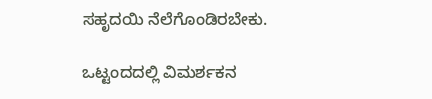ಸಹೃದಯಿ ನೆಲೆಗೊಂಡಿರಬೇಕು.

ಒಟ್ಟಂದದಲ್ಲಿ ವಿಮರ್ಶಕನ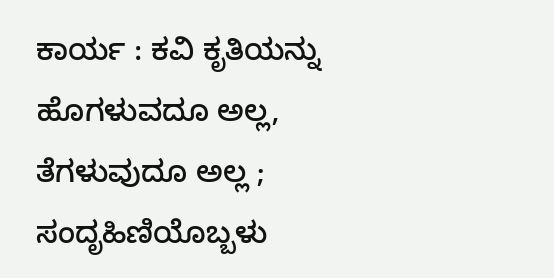ಕಾರ್ಯ : ಕವಿ ಕೃತಿಯನ್ನು ಹೊಗಳುವದೂ ಅಲ್ಲ, ತೆಗಳುವುದೂ ಅಲ್ಲ ; ಸಂದೃಹಿಣಿಯೊಬ್ಬಳು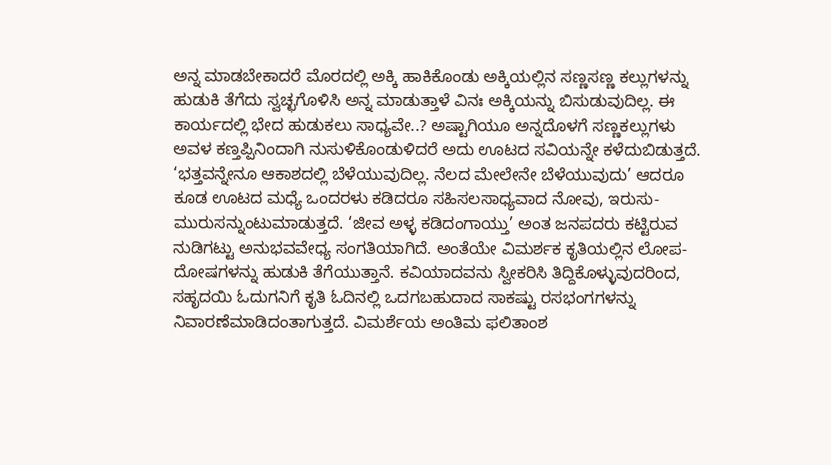ಅನ್ನ ಮಾಡಬೇಕಾದರೆ ಮೊರದಲ್ಲಿ ಅಕ್ಕಿ ಹಾಕಿಕೊಂಡು ಅಕ್ಕಿಯಲ್ಲಿನ ಸಣ್ಣಸಣ್ಣ ಕಲ್ಲುಗಳನ್ನು ಹುಡುಕಿ ತೆಗೆದು ಸ್ವಚ್ಛಗೊಳಿಸಿ ಅನ್ನ ಮಾಡುತ್ತಾಳೆ ವಿನಃ ಅಕ್ಕಿಯನ್ನು ಬಿಸುಡುವುದಿಲ್ಲ. ಈ ಕಾರ್ಯದಲ್ಲಿ ಭೇದ ಹುಡುಕಲು ಸಾಧ್ಯವೇ..? ಅಷ್ಟಾಗಿಯೂ ಅನ್ನದೊಳಗೆ ಸಣ್ಣಕಲ್ಲುಗಳು ಅವಳ ಕಣ್ತಪ್ಪಿನಿಂದಾಗಿ ನುಸುಳಿಕೊಂಡುಳಿದರೆ ಅದು ಊಟದ ಸವಿಯನ್ನೇ ಕಳೆದುಬಿಡುತ್ತದೆ. ‘ಭತ್ತವನ್ನೇನೂ ಆಕಾಶದಲ್ಲಿ ಬೆಳೆಯುವುದಿಲ್ಲ. ನೆಲದ ಮೇಲೇನೇ ಬೆಳೆಯುವುದು’ ಆದರೂ ಕೂಡ ಊಟದ ಮಧ್ಯೆ ಒಂದರಳು ಕಡಿದರೂ ಸಹಿಸಲಸಾಧ್ಯವಾದ ನೋವು, ಇರುಸು-ಮುರುಸನ್ನುಂಟುಮಾಡುತ್ತದೆ. ‘ಜೀವ ಅಳ್ಳ ಕಡಿದಂಗಾಯ್ತು’ ಅಂತ ಜನಪದರು ಕಟ್ಟಿರುವ ನುಡಿಗಟ್ಟು ಅನುಭವವೇಧ್ಯ ಸಂಗತಿಯಾಗಿದೆ. ಅಂತೆಯೇ ವಿಮರ್ಶಕ ಕೃತಿಯಲ್ಲಿನ ಲೋಪ-ದೋಷಗಳನ್ನು ಹುಡುಕಿ ತೆಗೆಯುತ್ತಾನೆ. ಕವಿಯಾದವನು ಸ್ವೀಕರಿಸಿ ತಿದ್ದಿಕೊಳ್ಳುವುದರಿಂದ, ಸಹೃದಯಿ ಓದುಗನಿಗೆ ಕೃತಿ ಓದಿನಲ್ಲಿ ಒದಗಬಹುದಾದ ಸಾಕಷ್ಟು ರಸಭಂಗಗಳನ್ನು ನಿವಾರಣೆಮಾಡಿದಂತಾಗುತ್ತದೆ. ವಿಮರ್ಶೆಯ ಅಂತಿಮ ಫಲಿತಾಂಶ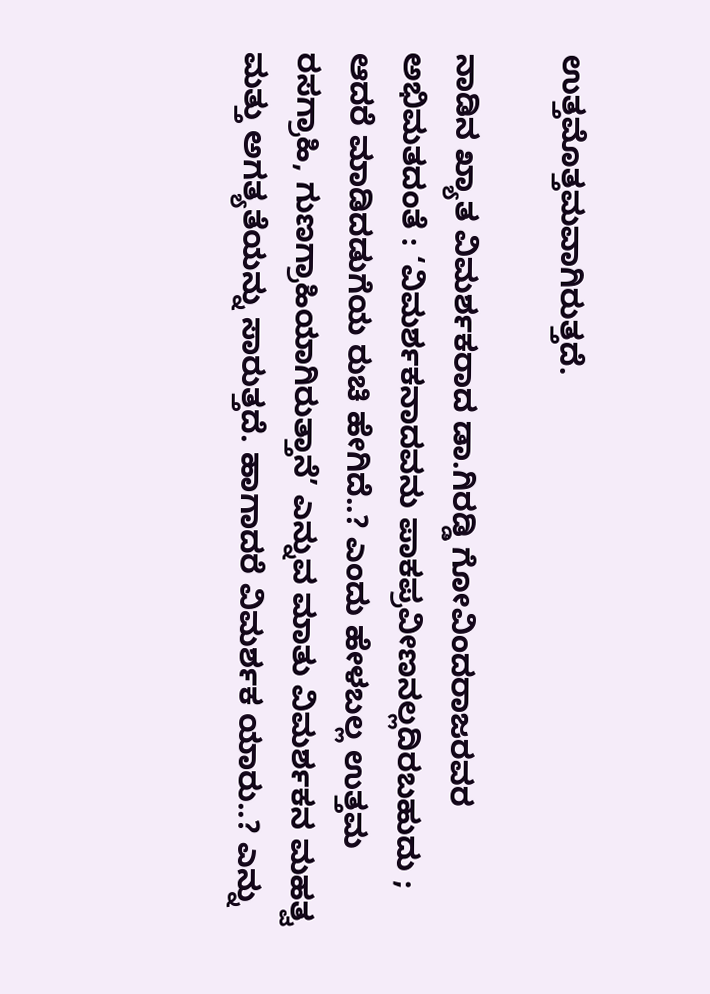ಉತ್ತಮೊತ್ತಮವಾಗಿರುತ್ತದೆ.

ನಾಡಿನ ಖ್ಯಾತ ವಿಮರ್ಶಕರಾದ ಡಾ.ಗಿರಡ್ಡಿ ಗೋವಿಂದರಾಜರವರ ಅಭಿಮತದಂತೆ : ‘ವಿಮರ್ಶಕನಾದವನು ಪಾಕಪ್ರವೀಣನಲ್ಲದಿರಬಹುದು ; ಆದರೆ ಮಾಡಿದಡುಗೆಯ ರುಚಿ ಹೇಗಿದೆ..? ಎಂದು ಹೇಳಬಲ್ಲ ಉತ್ತಮ ರಸಗ್ರಾಹಿ, ಗುಣಗ್ರಾಹಿಯಾಗಿರುತ್ತಾನೆ’ ಎನ್ನುವ ಮಾತು ವಿಮರ್ಶಕನ ಮಹತ್ವ ಮತ್ತು ಅಗತ್ಯತೆಯನ್ನು ಸಾರುತ್ತದೆ. ಹಾಗಾದರೆ ವಿಮರ್ಶಕ ಯಾರು..? ಎನ್ನು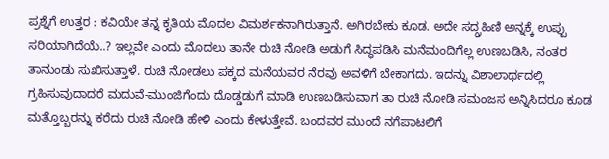ಪ್ರಶ್ನೆಗೆ ಉತ್ತರ : ಕವಿಯೇ ತನ್ನ ಕೃತಿಯ ಮೊದಲ ವಿಮರ್ಶಕನಾಗಿರುತ್ತಾನೆ. ಅಗಿರಬೇಕು ಕೂಡ. ಅದೇ ಸದ್ಗ್ರಹಿಣಿ ಅನ್ನಕ್ಕೆ ಉಪ್ಪು ಸರಿಯಾಗಿದೆಯೆ..? ಇಲ್ಲವೇ ಎಂದು ಮೊದಲು ತಾನೇ ರುಚಿ ನೋಡಿ ಅಡುಗೆ ಸಿದ್ಧಪಡಿಸಿ ಮನೆಮಂದಿಗೆಲ್ಲ ಉಣಬಡಿಸಿ, ನಂತರ ತಾನುಂಡು ಸುಖಿಸುತ್ತಾಳೆ. ರುಚಿ ನೋಡಲು ಪಕ್ಕದ ಮನೆಯವರ ನೆರವು ಅವಳಿಗೆ ಬೇಕಾಗದು. ಇದನ್ನು ವಿಶಾಲಾರ್ಥದಲ್ಲಿ ಗ್ರಹಿಸುವುದಾದರೆ ಮದುವೆ-ಮುಂಜಿಗೆಂದು ದೊಡ್ಡಡುಗೆ ಮಾಡಿ ಉಣಬಡಿಸುವಾಗ ತಾ ರುಚಿ ನೋಡಿ ಸಮಂಜಸ ಅನ್ನಿಸಿದರೂ ಕೂಡ ಮತ್ತೊಬ್ಬರನ್ನು ಕರೆದು ರುಚಿ ನೋಡಿ ಹೇಳಿ ಎಂದು ಕೇಳುತ್ತೇವೆ. ಬಂದವರ ಮುಂದೆ ನಗೆಪಾಟಲಿಗೆ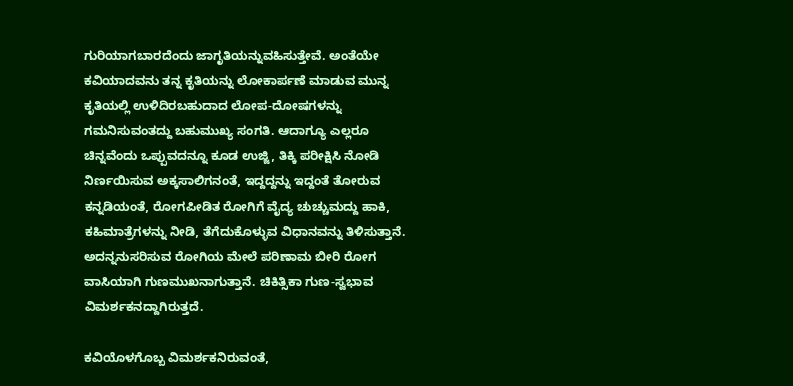ಗುರಿಯಾಗಬಾರದೆಂದು ಜಾಗೃತಿಯನ್ನುವಹಿಸುತ್ತೇವೆ. ಅಂತೆಯೇ ಕವಿಯಾದವನು ತನ್ನ ಕೃತಿಯನ್ನು ಲೋಕಾರ್ಪಣೆ ಮಾಡುವ ಮುನ್ನ ಕೃತಿಯಲ್ಲಿ ಉಳಿದಿರಬಹುದಾದ ಲೋಪ-ದೋಷಗಳನ್ನು ಗಮನಿಸುವಂತದ್ದು ಬಹುಮುಖ್ಯ ಸಂಗತಿ. ಆದಾಗ್ಯೂ ಎಲ್ಲರೂ ಚಿನ್ನವೆಂದು ಒಪ್ಪುವದನ್ನೂ ಕೂಡ ಉಜ್ಜಿ, ತಿಕ್ಕಿ ಪರೀಕ್ಷಿಸಿ ನೋಡಿ ನಿರ್ಣಯಿಸುವ ಅಕ್ಕಸಾಲಿಗನಂತೆ, ಇದ್ದದ್ದನ್ನು ಇದ್ದಂತೆ ತೋರುವ ಕನ್ನಡಿಯಂತೆ, ರೋಗಪೀಡಿತ ರೋಗಿಗೆ ವೈದ್ಯ ಚುಚ್ಚುಮದ್ದು ಹಾಕಿ, ಕಹಿಮಾತ್ರೆಗಳನ್ನು ನೀಡಿ, ತೆಗೆದುಕೊಳ್ಳುವ ವಿಧಾನವನ್ನು ತಿಳಿಸುತ್ತಾನೆ. ಅದನ್ನನುಸರಿಸುವ ರೋಗಿಯ ಮೇಲೆ ಪರಿಣಾಮ ಬೀರಿ ರೋಗ ವಾಸಿಯಾಗಿ ಗುಣಮುಖನಾಗುತ್ತಾನೆ. ಚಿಕಿತ್ಸಿಕಾ ಗುಣ-ಸ್ವಭಾವ ವಿಮರ್ಶಕನದ್ದಾಗಿರುತ್ತದೆ.

ಕವಿಯೊಳಗೊಬ್ಬ ವಿಮರ್ಶಕನಿರುವಂತೆ,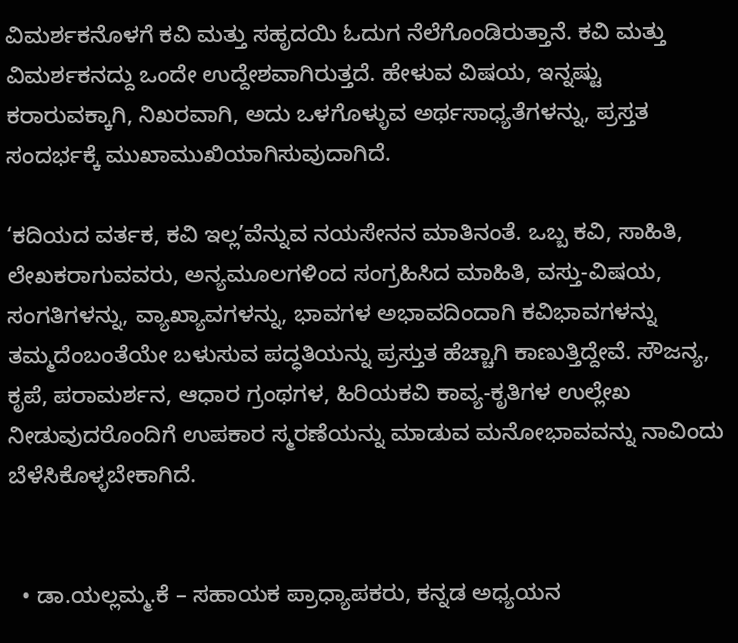ವಿಮರ್ಶಕನೊಳಗೆ ಕವಿ ಮತ್ತು ಸಹೃದಯಿ ಓದುಗ ನೆಲೆಗೊಂಡಿರುತ್ತಾನೆ. ಕವಿ ಮತ್ತು ವಿಮರ್ಶಕನದ್ದು ಒಂದೇ ಉದ್ದೇಶವಾಗಿರುತ್ತದೆ. ಹೇಳುವ ವಿಷಯ, ಇನ್ನಷ್ಟು ಕರಾರುವಕ್ಕಾಗಿ, ನಿಖರವಾಗಿ, ಅದು ಒಳಗೊಳ್ಳುವ ಅರ್ಥಸಾಧ್ಯತೆಗಳನ್ನು, ಪ್ರಸ್ತತ ಸಂದರ್ಭಕ್ಕೆ ಮುಖಾಮುಖಿಯಾಗಿಸುವುದಾಗಿದೆ.

‘ಕದಿಯದ ವರ್ತಕ, ಕವಿ ಇಲ್ಲ’ವೆನ್ನುವ ನಯಸೇನನ ಮಾತಿನಂತೆ. ಒಬ್ಬ ಕವಿ, ಸಾಹಿತಿ, ಲೇಖಕರಾಗುವವರು, ಅನ್ಯಮೂಲಗಳಿಂದ ಸಂಗ್ರಹಿಸಿದ ಮಾಹಿತಿ, ವಸ್ತು-ವಿಷಯ, ಸಂಗತಿಗಳನ್ನು, ವ್ಯಾಖ್ಯಾವಗಳನ್ನು, ಭಾವಗಳ ಅಭಾವದಿಂದಾಗಿ ಕವಿಭಾವಗಳನ್ನು ತಮ್ಮದೆಂಬಂತೆಯೇ ಬಳುಸುವ ಪದ್ಧತಿಯನ್ನು ಪ್ರಸ್ತುತ ಹೆಚ್ಚಾಗಿ ಕಾಣುತ್ತಿದ್ದೇವೆ. ಸೌಜನ್ಯ, ಕೃಪೆ, ಪರಾಮರ್ಶನ, ಆಧಾರ ಗ್ರಂಥಗಳ, ಹಿರಿಯಕವಿ ಕಾವ್ಯ-ಕೃತಿಗಳ ಉಲ್ಲೇಖ ನೀಡುವುದರೊಂದಿಗೆ ಉಪಕಾರ ಸ್ಮರಣೆಯನ್ನು ಮಾಡುವ ಮನೋಭಾವವನ್ನು ನಾವಿಂದು ಬೆಳೆಸಿಕೊಳ್ಳಬೇಕಾಗಿದೆ.


  • ಡಾ.ಯಲ್ಲಮ್ಮ.ಕೆ – ಸಹಾಯಕ ಪ್ರಾಧ್ಯಾಪಕರು, ಕನ್ನಡ ಅಧ್ಯಯನ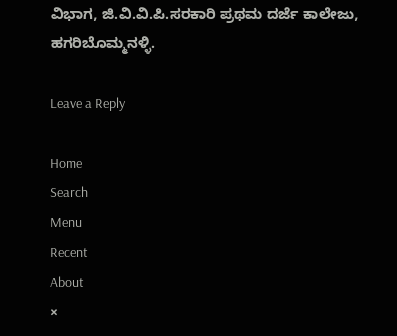ವಿಭಾಗ, ಜಿ.ವಿ.ವಿ.ಪಿ.ಸರಕಾರಿ ಪ್ರಥಮ ದರ್ಜೆ ಕಾಲೇಜು, ಹಗರಿಬೊಮ್ಮನ‌ಳ್ಳಿ.

Leave a Reply

Home
Search
Menu
Recent
About
×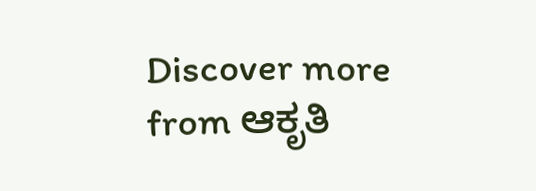Discover more from ಆಕೃತಿ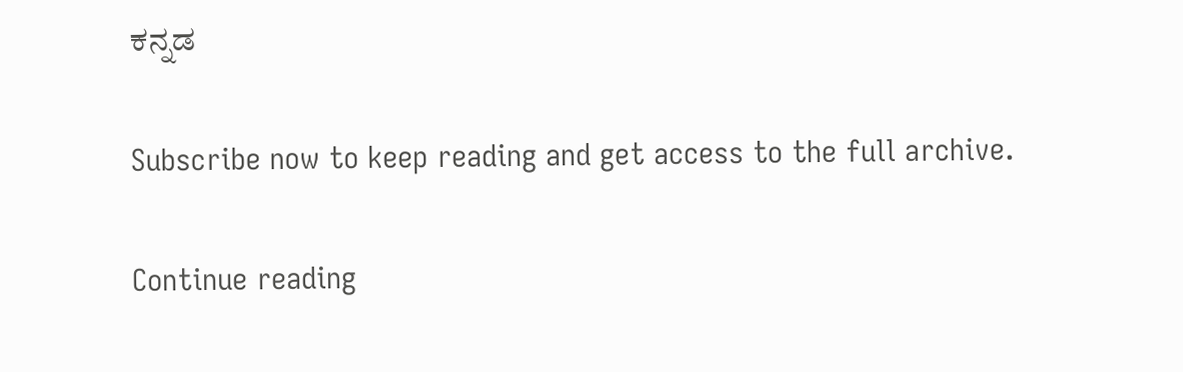ಕನ್ನಡ

Subscribe now to keep reading and get access to the full archive.

Continue reading